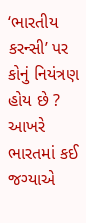‘ભારતીય કરન્સી’ પર કોનું નિયંત્રણ હોય છે ? આખરે ભારતમાં કઈ જગ્યાએ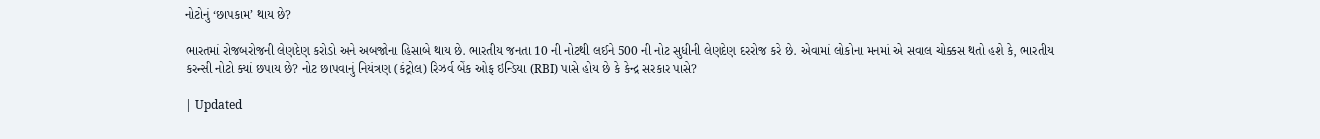નોટોનું ‘છાપકામ’ થાય છે?

ભારતમાં રોજબરોજની લેણદેણ કરોડો અને અબજોના હિસાબે થાય છે. ભારતીય જનતા 10 ની નોટથી લઈને 500 ની નોટ સુધીની લેણદેણ દરરોજ કરે છે. એવામાં લોકોના મનમાં એ સવાલ ચોક્કસ થતો હશે કે, ભારતીય કરન્સી નોટો ક્યાં છપાય છે? નોટ છાપવાનું નિયંત્રણ (કંટ્રોલ) રિઝર્વ બેંક ઓફ ઇન્ડિયા (RBI) પાસે હોય છે કે કેન્દ્ર સરકાર પાસે?

| Updated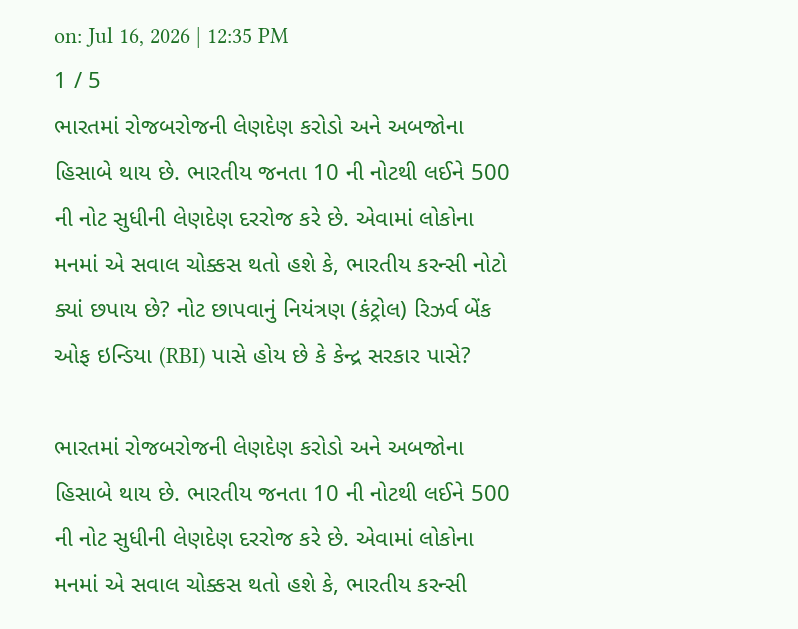on: Jul 16, 2026 | 12:35 PM
1 / 5
ભારતમાં રોજબરોજની લેણદેણ કરોડો અને અબજોના હિસાબે થાય છે. ભારતીય જનતા 10 ની નોટથી લઈને 500 ની નોટ સુધીની લેણદેણ દરરોજ કરે છે. એવામાં લોકોના મનમાં એ સવાલ ચોક્કસ થતો હશે કે, ભારતીય કરન્સી નોટો ક્યાં છપાય છે? નોટ છાપવાનું નિયંત્રણ (કંટ્રોલ) રિઝર્વ બેંક ઓફ ઇન્ડિયા (RBI) પાસે હોય છે કે કેન્દ્ર સરકાર પાસે?

ભારતમાં રોજબરોજની લેણદેણ કરોડો અને અબજોના હિસાબે થાય છે. ભારતીય જનતા 10 ની નોટથી લઈને 500 ની નોટ સુધીની લેણદેણ દરરોજ કરે છે. એવામાં લોકોના મનમાં એ સવાલ ચોક્કસ થતો હશે કે, ભારતીય કરન્સી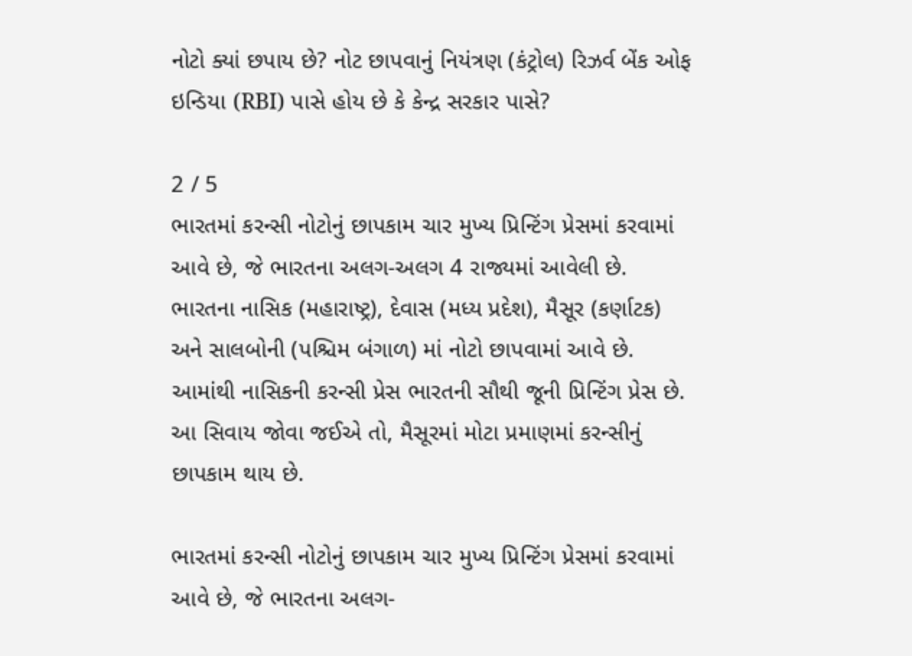નોટો ક્યાં છપાય છે? નોટ છાપવાનું નિયંત્રણ (કંટ્રોલ) રિઝર્વ બેંક ઓફ ઇન્ડિયા (RBI) પાસે હોય છે કે કેન્દ્ર સરકાર પાસે?

2 / 5
ભારતમાં કરન્સી નોટોનું છાપકામ ચાર મુખ્ય પ્રિન્ટિંગ પ્રેસમાં કરવામાં આવે છે, જે ભારતના અલગ-અલગ 4 રાજ્યમાં આવેલી છે. ભારતના નાસિક (મહારાષ્ટ્ર), દેવાસ (મધ્ય પ્રદેશ), મૈસૂર (કર્ણાટક) અને સાલબોની (પશ્ચિમ બંગાળ) માં નોટો છાપવામાં આવે છે. આમાંથી નાસિકની કરન્સી પ્રેસ ભારતની સૌથી જૂની પ્રિન્ટિંગ પ્રેસ છે. આ સિવાય જોવા જઈએ તો, મૈસૂરમાં મોટા પ્રમાણમાં કરન્સીનું છાપકામ થાય છે.

ભારતમાં કરન્સી નોટોનું છાપકામ ચાર મુખ્ય પ્રિન્ટિંગ પ્રેસમાં કરવામાં આવે છે, જે ભારતના અલગ-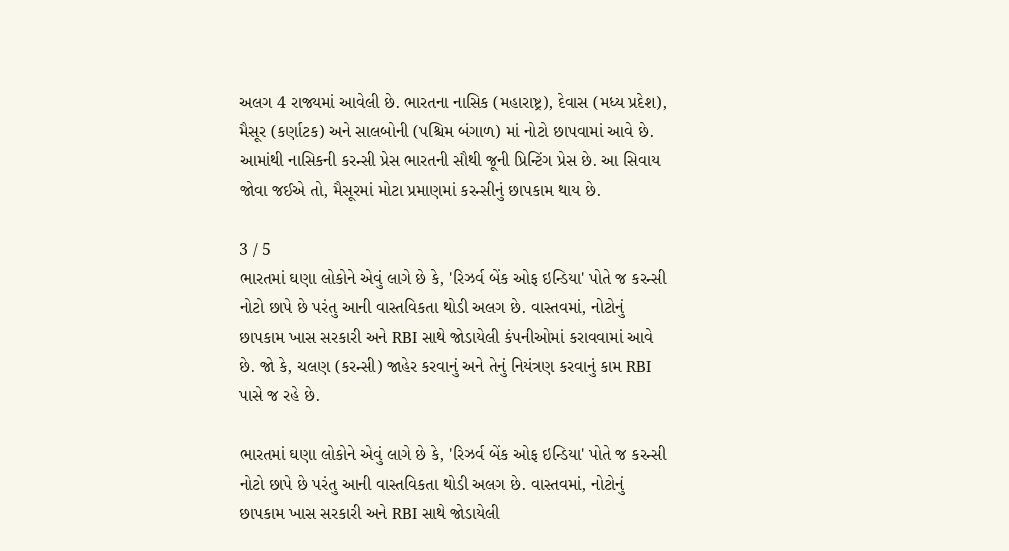અલગ 4 રાજ્યમાં આવેલી છે. ભારતના નાસિક (મહારાષ્ટ્ર), દેવાસ (મધ્ય પ્રદેશ), મૈસૂર (કર્ણાટક) અને સાલબોની (પશ્ચિમ બંગાળ) માં નોટો છાપવામાં આવે છે. આમાંથી નાસિકની કરન્સી પ્રેસ ભારતની સૌથી જૂની પ્રિન્ટિંગ પ્રેસ છે. આ સિવાય જોવા જઈએ તો, મૈસૂરમાં મોટા પ્રમાણમાં કરન્સીનું છાપકામ થાય છે.

3 / 5
ભારતમાં ઘણા લોકોને એવું લાગે છે કે, 'રિઝર્વ બેંક ઓફ ઇન્ડિયા' પોતે જ કરન્સી નોટો છાપે છે પરંતુ આની વાસ્તવિકતા થોડી અલગ છે. વાસ્તવમાં, નોટોનું છાપકામ ખાસ સરકારી અને RBI સાથે જોડાયેલી કંપનીઓમાં કરાવવામાં આવે છે. જો કે, ચલણ (કરન્સી) જાહેર કરવાનું અને તેનું નિયંત્રણ કરવાનું કામ RBI પાસે જ રહે છે.

ભારતમાં ઘણા લોકોને એવું લાગે છે કે, 'રિઝર્વ બેંક ઓફ ઇન્ડિયા' પોતે જ કરન્સી નોટો છાપે છે પરંતુ આની વાસ્તવિકતા થોડી અલગ છે. વાસ્તવમાં, નોટોનું છાપકામ ખાસ સરકારી અને RBI સાથે જોડાયેલી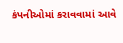કંપનીઓમાં કરાવવામાં આવે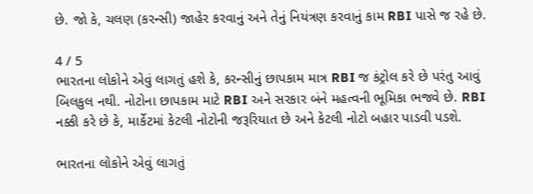છે. જો કે, ચલણ (કરન્સી) જાહેર કરવાનું અને તેનું નિયંત્રણ કરવાનું કામ RBI પાસે જ રહે છે.

4 / 5
ભારતના લોકોને એવું લાગતું હશે કે, કરન્સીનું છાપકામ માત્ર RBI જ કંટ્રોલ કરે છે પરંતુ આવું બિલકુલ નથી. નોટોના છાપકામ માટે RBI અને સરકાર બંને મહત્વની ભૂમિકા ભજવે છે. RBI નક્કી કરે છે કે, માર્કેટમાં કેટલી નોટોની જરૂરિયાત છે અને કેટલી નોટો બહાર પાડવી પડશે.

ભારતના લોકોને એવું લાગતું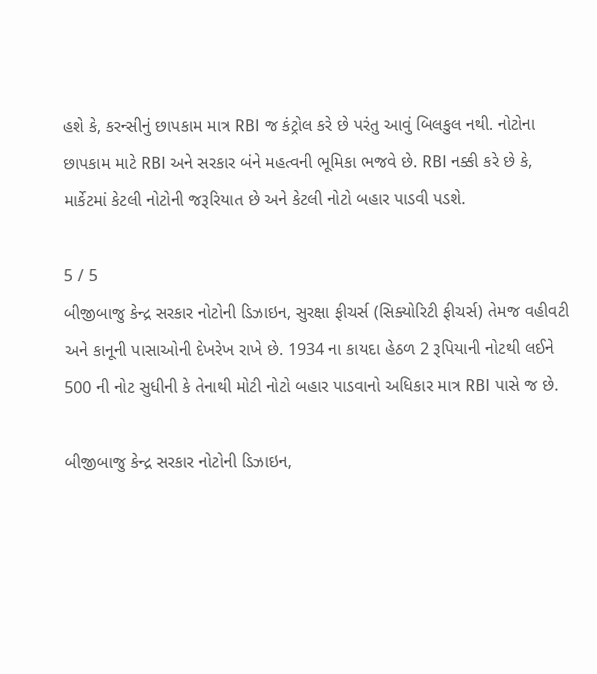હશે કે, કરન્સીનું છાપકામ માત્ર RBI જ કંટ્રોલ કરે છે પરંતુ આવું બિલકુલ નથી. નોટોના છાપકામ માટે RBI અને સરકાર બંને મહત્વની ભૂમિકા ભજવે છે. RBI નક્કી કરે છે કે, માર્કેટમાં કેટલી નોટોની જરૂરિયાત છે અને કેટલી નોટો બહાર પાડવી પડશે.

5 / 5
બીજીબાજુ કેન્દ્ર સરકાર નોટોની ડિઝાઇન, સુરક્ષા ફીચર્સ (સિક્યોરિટી ફીચર્સ) તેમજ વહીવટી અને કાનૂની પાસાઓની દેખરેખ રાખે છે. 1934 ના કાયદા હેઠળ 2 રૂપિયાની નોટથી લઈને 500 ની નોટ સુધીની કે તેનાથી મોટી નોટો બહાર પાડવાનો અધિકાર માત્ર RBI પાસે જ છે.

બીજીબાજુ કેન્દ્ર સરકાર નોટોની ડિઝાઇન,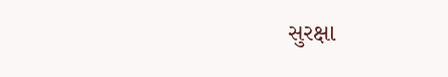સુરક્ષા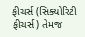ફીચર્સ (સિક્યોરિટી ફીચર્સ) તેમજ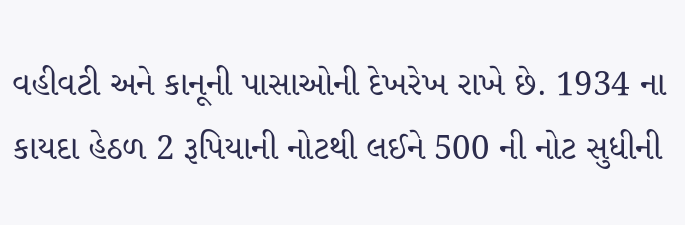વહીવટી અને કાનૂની પાસાઓની દેખરેખ રાખે છે. 1934 ના કાયદા હેઠળ 2 રૂપિયાની નોટથી લઈને 500 ની નોટ સુધીની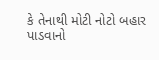કે તેનાથી મોટી નોટો બહાર પાડવાનો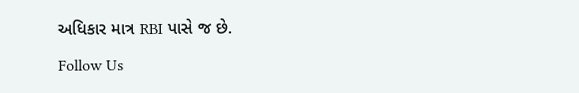અધિકાર માત્ર RBI પાસે જ છે.

Follow Us